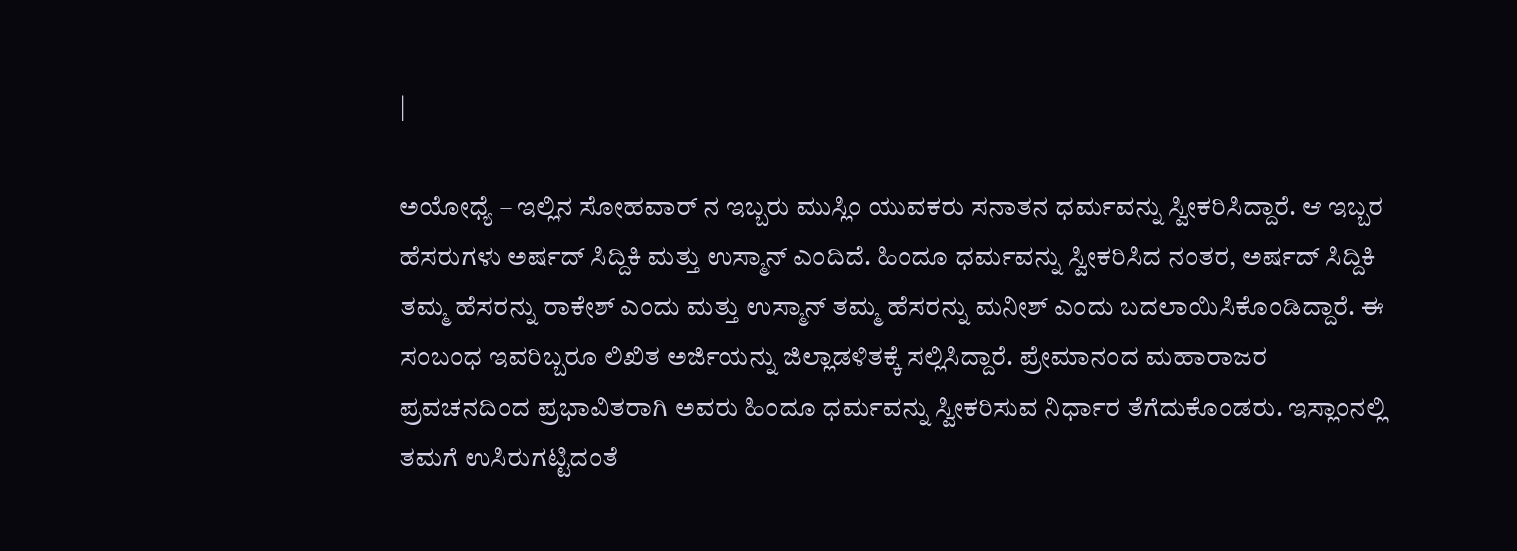|

ಅಯೋಧ್ಯೆ – ಇಲ್ಲಿನ ಸೋಹವಾರ್ ನ ಇಬ್ಬರು ಮುಸ್ಲಿಂ ಯುವಕರು ಸನಾತನ ಧರ್ಮವನ್ನು ಸ್ವೀಕರಿಸಿದ್ದಾರೆ. ಆ ಇಬ್ಬರ ಹೆಸರುಗಳು ಅರ್ಷದ್ ಸಿದ್ದಿಕಿ ಮತ್ತು ಉಸ್ಮಾನ್ ಎಂದಿದೆ. ಹಿಂದೂ ಧರ್ಮವನ್ನು ಸ್ವೀಕರಿಸಿದ ನಂತರ, ಅರ್ಷದ್ ಸಿದ್ದಿಕಿ ತಮ್ಮ ಹೆಸರನ್ನು ರಾಕೇಶ್ ಎಂದು ಮತ್ತು ಉಸ್ಮಾನ್ ತಮ್ಮ ಹೆಸರನ್ನು ಮನೀಶ್ ಎಂದು ಬದಲಾಯಿಸಿಕೊಂಡಿದ್ದಾರೆ. ಈ ಸಂಬಂಧ ಇವರಿಬ್ಬರೂ ಲಿಖಿತ ಅರ್ಜಿಯನ್ನು ಜಿಲ್ಲಾಡಳಿತಕ್ಕೆ ಸಲ್ಲಿಸಿದ್ದಾರೆ. ಪ್ರೇಮಾನಂದ ಮಹಾರಾಜರ ಪ್ರವಚನದಿಂದ ಪ್ರಭಾವಿತರಾಗಿ ಅವರು ಹಿಂದೂ ಧರ್ಮವನ್ನು ಸ್ವೀಕರಿಸುವ ನಿರ್ಧಾರ ತೆಗೆದುಕೊಂಡರು. ಇಸ್ಲಾಂನಲ್ಲಿ ತಮಗೆ ಉಸಿರುಗಟ್ಟಿದಂತೆ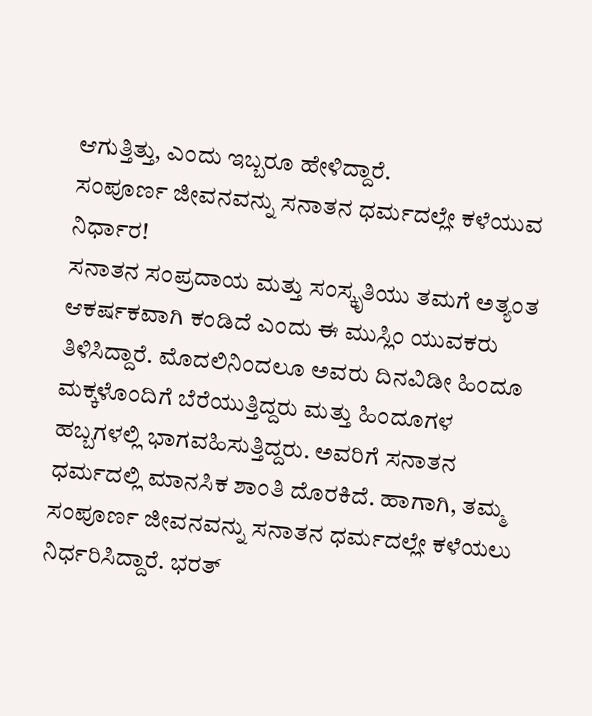ಆಗುತ್ತಿತ್ತು, ಎಂದು ಇಬ್ಬರೂ ಹೇಳಿದ್ದಾರೆ.
ಸಂಪೂರ್ಣ ಜೀವನವನ್ನು ಸನಾತನ ಧರ್ಮದಲ್ಲೇ ಕಳೆಯುವ ನಿರ್ಧಾರ!
ಸನಾತನ ಸಂಪ್ರದಾಯ ಮತ್ತು ಸಂಸ್ಕೃತಿಯು ತಮಗೆ ಅತ್ಯಂತ ಆಕರ್ಷಕವಾಗಿ ಕಂಡಿದೆ ಎಂದು ಈ ಮುಸ್ಲಿಂ ಯುವಕರು ತಿಳಿಸಿದ್ದಾರೆ. ಮೊದಲಿನಿಂದಲೂ ಅವರು ದಿನವಿಡೀ ಹಿಂದೂ ಮಕ್ಕಳೊಂದಿಗೆ ಬೆರೆಯುತ್ತಿದ್ದರು ಮತ್ತು ಹಿಂದೂಗಳ ಹಬ್ಬಗಳಲ್ಲಿ ಭಾಗವಹಿಸುತ್ತಿದ್ದರು. ಅವರಿಗೆ ಸನಾತನ ಧರ್ಮದಲ್ಲಿ ಮಾನಸಿಕ ಶಾಂತಿ ದೊರಕಿದೆ. ಹಾಗಾಗಿ, ತಮ್ಮ ಸಂಪೂರ್ಣ ಜೀವನವನ್ನು ಸನಾತನ ಧರ್ಮದಲ್ಲೇ ಕಳೆಯಲು ನಿರ್ಧರಿಸಿದ್ದಾರೆ. ಭರತ್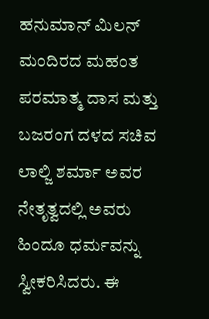ಹನುಮಾನ್ ಮಿಲನ್ ಮಂದಿರದ ಮಹಂತ ಪರಮಾತ್ಮ ದಾಸ ಮತ್ತು ಬಜರಂಗ ದಳದ ಸಚಿವ ಲಾಲ್ಜಿ ಶರ್ಮಾ ಅವರ ನೇತೃತ್ವದಲ್ಲಿ ಅವರು ಹಿಂದೂ ಧರ್ಮವನ್ನು ಸ್ವೀಕರಿಸಿದರು. ಈ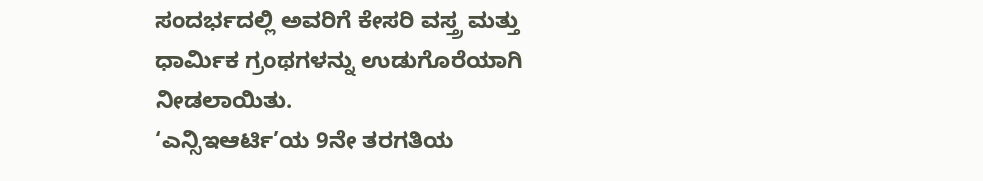ಸಂದರ್ಭದಲ್ಲಿ ಅವರಿಗೆ ಕೇಸರಿ ವಸ್ತ್ರ ಮತ್ತು ಧಾರ್ಮಿಕ ಗ್ರಂಥಗಳನ್ನು ಉಡುಗೊರೆಯಾಗಿ ನೀಡಲಾಯಿತು.
‘ಎನ್ಸಿಇಆರ್ಟಿ’ಯ 9ನೇ ತರಗತಿಯ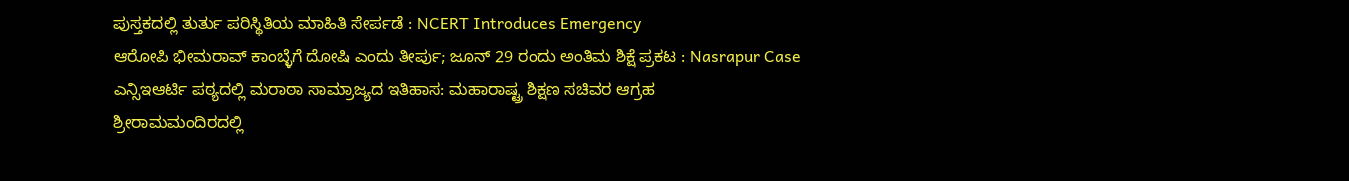ಪುಸ್ತಕದಲ್ಲಿ ತುರ್ತು ಪರಿಸ್ಥಿತಿಯ ಮಾಹಿತಿ ಸೇರ್ಪಡೆ : NCERT Introduces Emergency
ಆರೋಪಿ ಭೀಮರಾವ್ ಕಾಂಬ್ಳೆಗೆ ದೋಷಿ ಎಂದು ತೀರ್ಪು; ಜೂನ್ 29 ರಂದು ಅಂತಿಮ ಶಿಕ್ಷೆ ಪ್ರಕಟ : Nasrapur Case
ಎನ್ಸಿಇಆರ್ಟಿ ಪಠ್ಯದಲ್ಲಿ ಮರಾಠಾ ಸಾಮ್ರಾಜ್ಯದ ಇತಿಹಾಸ: ಮಹಾರಾಷ್ಟ್ರ ಶಿಕ್ಷಣ ಸಚಿವರ ಆಗ್ರಹ
ಶ್ರೀರಾಮಮಂದಿರದಲ್ಲಿ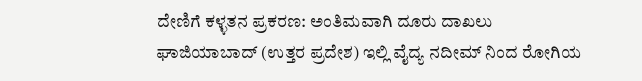ದೇಣಿಗೆ ಕಳ್ಳತನ ಪ್ರಕರಣ: ಅಂತಿಮವಾಗಿ ದೂರು ದಾಖಲು
ಘಾಜಿಯಾಬಾದ್ (ಉತ್ತರ ಪ್ರದೇಶ) ಇಲ್ಲಿ ವೈದ್ಯ ನದೀಮ್ ನಿಂದ ರೋಗಿಯ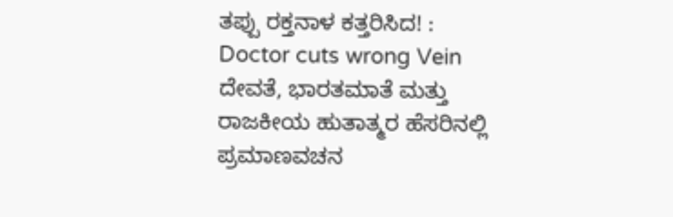ತಪ್ಪು ರಕ್ತನಾಳ ಕತ್ತರಿಸಿದ! : Doctor cuts wrong Vein
ದೇವತೆ, ಭಾರತಮಾತೆ ಮತ್ತು ರಾಜಕೀಯ ಹುತಾತ್ಮರ ಹೆಸರಿನಲ್ಲಿ ಪ್ರಮಾಣವಚನ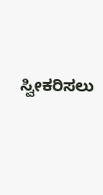ಸ್ವೀಕರಿಸಲು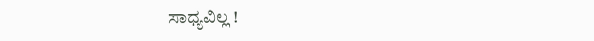ಸಾಧ್ಯವಿಲ್ಲ !